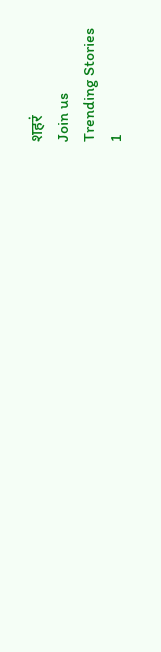शहरं
Join us
Trending Stories
1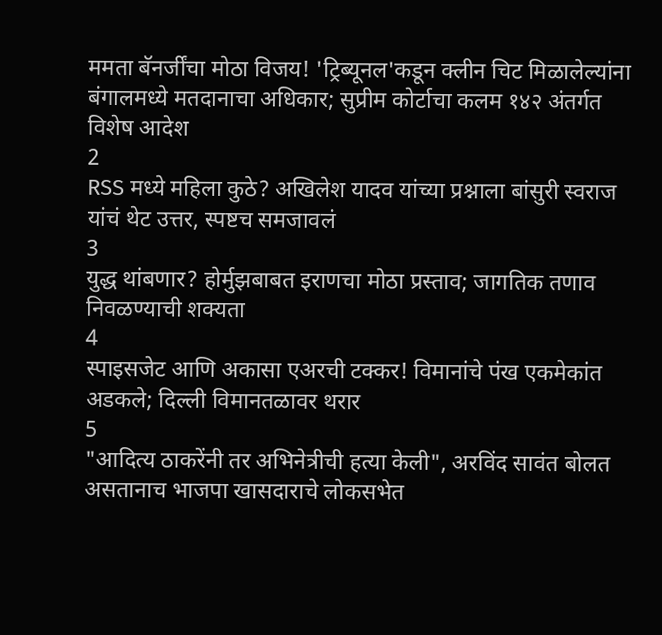ममता बॅनर्जींचा मोठा विजय! 'ट्रिब्यूनल'कडून क्लीन चिट मिळालेल्यांना बंगालमध्ये मतदानाचा अधिकार; सुप्रीम कोर्टाचा कलम १४२ अंतर्गत विशेष आदेश
2
RSS मध्ये महिला कुठे? अखिलेश यादव यांच्या प्रश्नाला बांसुरी स्वराज यांचं थेट उत्तर, स्पष्टच समजावलं
3
युद्ध थांबणार? होर्मुझबाबत इराणचा मोठा प्रस्ताव; जागतिक तणाव निवळण्याची शक्यता
4
स्पाइसजेट आणि अकासा एअरची टक्कर! विमानांचे पंख एकमेकांत अडकले; दिल्ली विमानतळावर थरार
5
"आदित्य ठाकरेंनी तर अभिनेत्रीची हत्या केली", अरविंद सावंत बोलत असतानाच भाजपा खासदाराचे लोकसभेत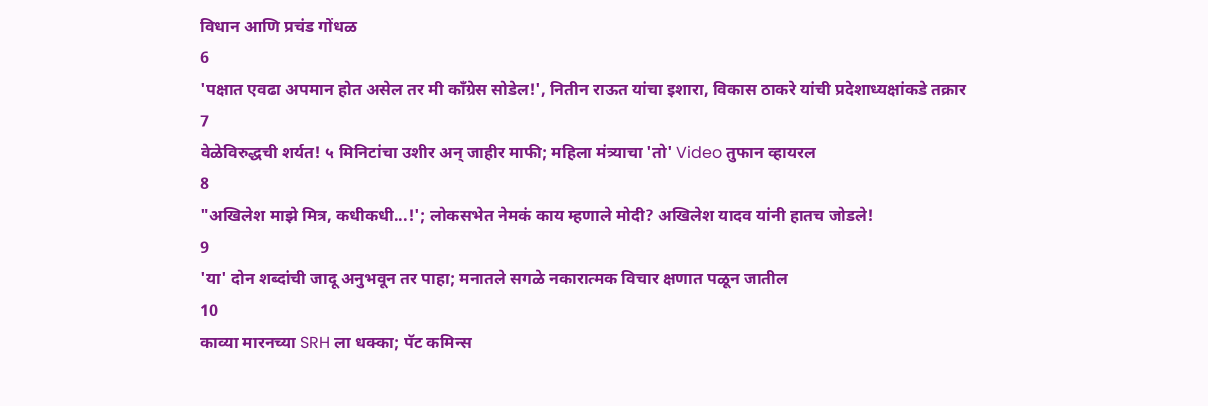विधान आणि प्रचंड गोंधळ
6
'पक्षात एवढा अपमान होत असेल तर मी काँग्रेस सोडेल!', नितीन राऊत यांचा इशारा, विकास ठाकरे यांची प्रदेशाध्यक्षांकडे तक्रार
7
वेळेविरुद्धची शर्यत! ५ मिनिटांचा उशीर अन् जाहीर माफी; महिला मंत्र्याचा 'तो' Video तुफान व्हायरल
8
"अखिलेश माझे मित्र, कधीकधी...!'; लोकसभेत नेमकं काय म्हणाले मोदी? अखिलेश यादव यांनी हातच जोडले!
9
'या' दोन शब्दांची जादू अनुभवून तर पाहा; मनातले सगळे नकारात्मक विचार क्षणात पळून जातील
10
काव्या मारनच्या SRH ला धक्का; पॅट कमिन्स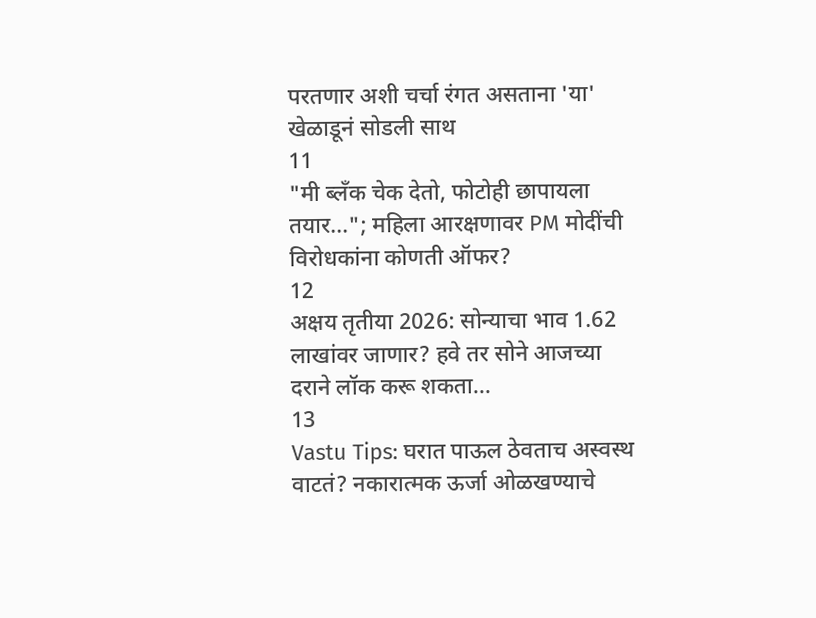परतणार अशी चर्चा रंगत असताना 'या' खेळाडूनं सोडली साथ
11
"मी ब्लँक चेक देतो, फोटोही छापायला तयार..."; महिला आरक्षणावर PM मोदींची विरोधकांना कोणती ऑफर?
12
अक्षय तृतीया 2026: सोन्याचा भाव 1.62 लाखांवर जाणार? हवे तर सोने आजच्या दराने लॉक करू शकता...
13
Vastu Tips: घरात पाऊल ठेवताच अस्वस्थ वाटतं? नकारात्मक ऊर्जा ओळखण्याचे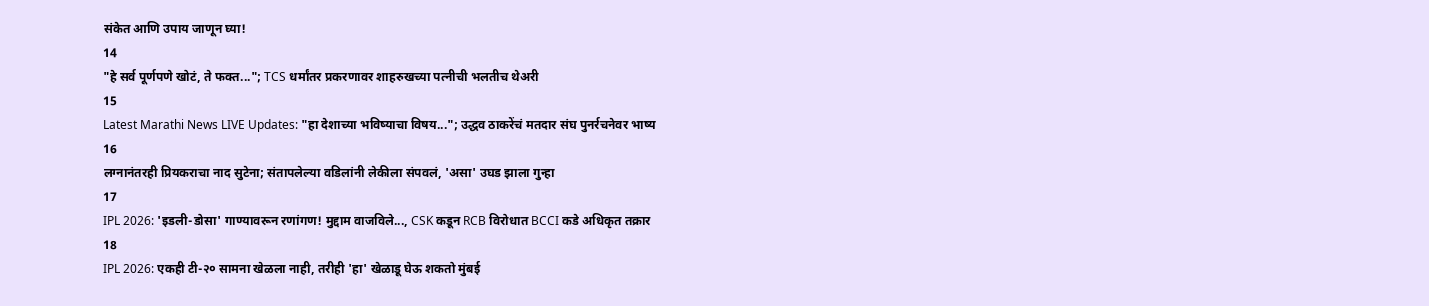संकेत आणि उपाय जाणून घ्या!
14
"हे सर्व पूर्णपणे खोटं, ते फक्त..."; TCS धर्मांतर प्रकरणावर शाहरुखच्या पत्नीची भलतीच थेअरी
15
Latest Marathi News LIVE Updates: "हा देशाच्या भविष्याचा विषय..."; उद्धव ठाकरेंचं मतदार संघ पुनर्रचनेवर भाष्य
16
लग्नानंतरही प्रियकराचा नाद सुटेना; संतापलेल्या वडिलांनी लेकीला संपवलं, 'असा' उघड झाला गुन्हा
17
IPL 2026: 'इडली-डोसा' गाण्यावरून रणांगण! मुद्दाम वाजविले..., CSK कडून RCB विरोधात BCCI कडे अधिकृत तक्रार
18
IPL 2026: एकही टी-२० सामना खेळला नाही, तरीही 'हा' खेळाडू घेऊ शकतो मुंबई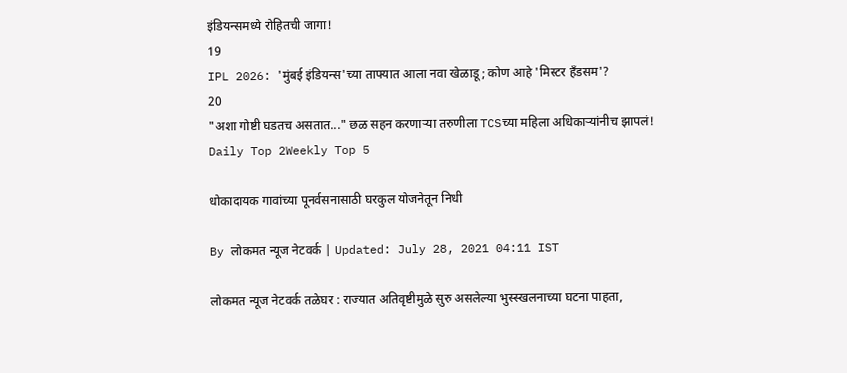इंडियन्समध्ये रोहितची जागा!
19
IPL 2026: 'मुंबई इंडियन्स'च्या ताफ्यात आला नवा खेळाडू; कोण आहे 'मिस्टर हँडसम'?
20
"अशा गोष्टी घडतच असतात..." छळ सहन करणाऱ्या तरुणीला TCSच्या महिला अधिकाऱ्यांनीच झापलं!
Daily Top 2Weekly Top 5

धोकादायक गावांच्या पूनर्वसनासाठी घरकुल योजनेतून निधी

By लोकमत न्यूज नेटवर्क | Updated: July 28, 2021 04:11 IST

लोकमत न्यूज नेटवर्क तळेघर : राज्यात अतिवृष्टीमुळे सुरु असलेल्या भुस्स्खलनाच्या घटना पाहता,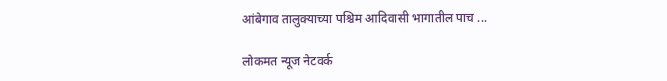आंबेगाव तालुक्याच्या पश्चिम आदिवासी भागातील पाच ...

लोकमत न्यूज नेटवर्क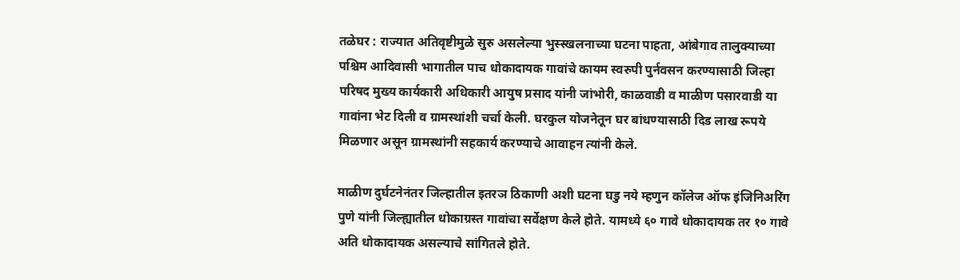तळेघर : राज्यात अतिवृष्टीमुळे सुरु असलेल्या भुस्स्खलनाच्या घटना पाहता, आंबेगाव तालुक्याच्या पश्चिम आदिवासी भागातील पाच धोकादायक गावांचे कायम स्वरुपी पुर्नवसन करण्यासाठी जिल्हा परिषद मुख्य कार्यकारी अधिकारी आयुष प्रसाद यांनी जांभोरी, काळवाडी व माळीण पसारवाडी या गावांना भेट दिली व ग्रामस्थांशी चर्चा केली. घरकुल योजनेतून घर बांधण्यासाठी दिड लाख रूपये मिळणार असून ग्रामस्थांनी सहकार्य करण्याचे आवाहन त्यांनी केले.

माळीण दुर्घटनेनंतर जिल्हातील इतरञ ठिकाणी अशी घटना घडु नये म्हणुन कॉलेज ऑफ इंजिनिअरिंग पुणे यांनी जिल्ह्यातील धोकाग्रस्त गावांचा सर्वेक्षण केले होते. यामध्ये ६० गावे धोकादायक तर १० गावे अति धोकादायक असल्याचे सांगितले होते.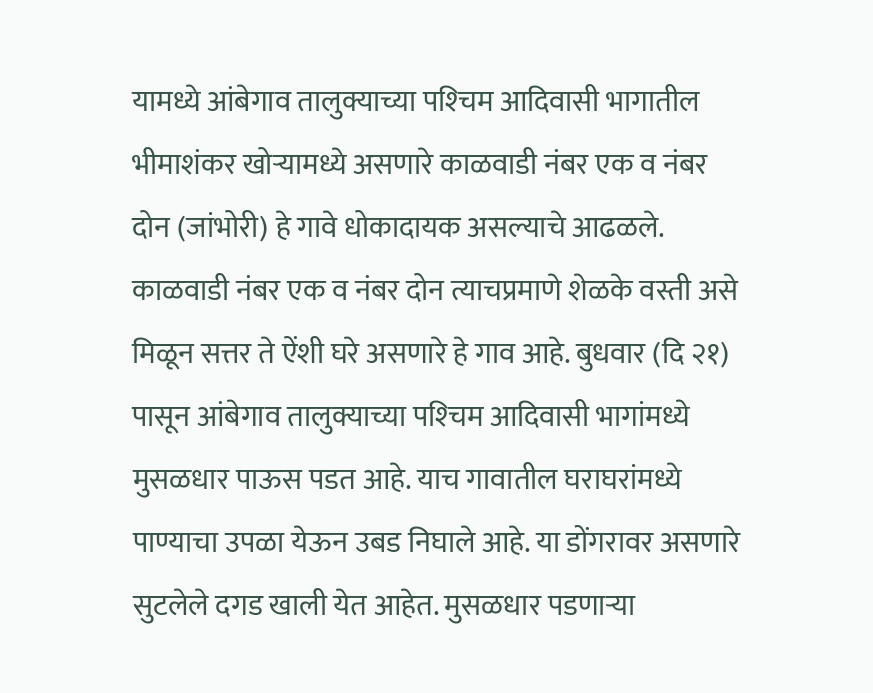यामध्ये आंबेगाव तालुक्याच्या पश्‍चिम आदिवासी भागातील भीमाशंकर खोऱ्यामध्ये असणारे काळवाडी नंबर एक व नंबर दोन (जांभोरी) हे गावे धोकादायक असल्याचे आढळले. काळवाडी नंबर एक व नंबर दोन त्याचप्रमाणे शेळके वस्ती असे मिळून सत्तर ते ऐंशी घरे असणारे हे गाव आहे. बुधवार (दि २१) पासून आंबेगाव तालुक्याच्या पश्‍चिम आदिवासी भागांमध्ये मुसळधार पाऊस पडत आहे. याच गावातील घराघरांमध्ये पाण्याचा उपळा येऊन उबड निघाले आहे. या डोंगरावर असणारे सुटलेले दगड खाली येत आहेत. मुसळधार पडणाऱ्या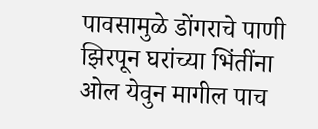पावसामुळे डोंगराचे पाणी झिरपून घरांच्या भिंतींना ओल येवुन मागील पाच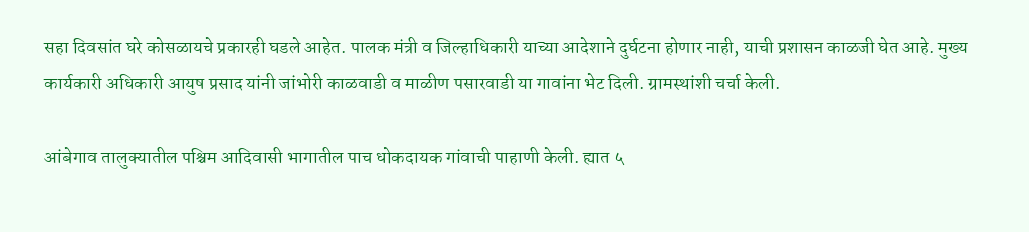सहा दिवसांत घरे कोसळायचे प्रकारही घडले आहेत. पालक मंत्री व जिल्हाधिकारी याच्या आदेशाने दुर्घटना होणार नाही, याची प्रशासन काळजी घेत आहे. मुख्य कार्यकारी अधिकारी आयुष प्रसाद यांनी जांभोरी काळवाडी व माळीण पसारवाडी या गावांना भेट दिली. ग्रामस्थांशी चर्चा केली.

आंबेगाव तालुक्यातील पश्चिम आदिवासी भागातील पाच धोकदायक गांवाची पाहाणी केली. ह्यात ५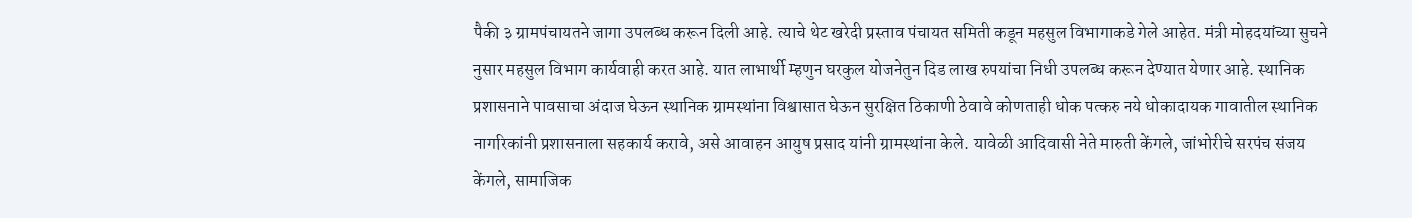पैकी ३ ग्रामपंचायतने जागा उपलब्ध करून दिली आहे. त्याचे थेट खरेदी प्रस्ताव पंचायत समिती कडून महसुल विभागाकडे गेले आहेत. मंत्री मोहदयांच्या सुचने नुसार महसुल विभाग कार्यवाही करत आहे. यात लाभार्थी म्हणुन घरकुल योजनेतुन दिड लाख रुपयांचा निधी उपलब्ध करून देण्यात येणार आहे. स्थानिक प्रशासनाने पावसाचा अंदाज घेऊन स्थानिक ग्रामस्थांना विश्वासात घेऊन सुरक्षित ठिकाणी ठेवावे कोणताही धोक पत्करु नये धोकादायक गावातील स्थानिक नागरिकांनी प्रशासनाला सहकार्य करावे, असे आवाहन आयुष प्रसाद यांनी ग्रामस्थांना केले. यावेळी आदिवासी नेते मारुती केंगले, जांभोरीचे सरपंच संजय केंगले, सामाजिक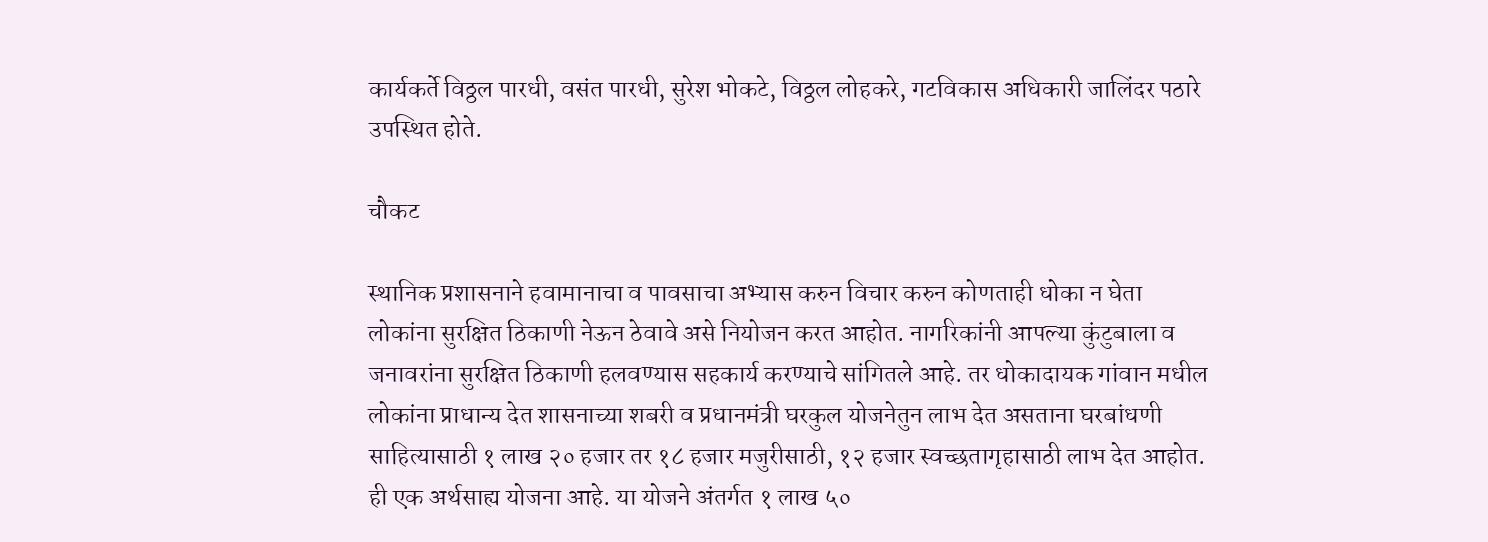कार्यकर्ते विठ्ठल पारधी, वसंत पारधी, सुरेश भोकटे, विठ्ठल लोहकरे, गटविकास अधिकारी जालिंदर पठारे उपस्थित होते.

चौकट

स्थानिक प्रशासनाने हवामानाचा व पावसाचा अभ्यास करुन विचार करुन कोणताही धोका न घेता लोकांना सुरक्षित ठिकाणी नेऊन ठेवावे असे नियोजन करत आहोत. नागरिकांनी आपल्या कुंटुबाला व जनावरांना सुरक्षित ठिकाणी हलवण्यास सहकार्य करण्याचे सांगितले आहे. तर धोकादायक गांवान मधील लोकांना प्राधान्य देत शासनाच्या शबरी व प्रधानमंत्री घरकुल योजनेतुन लाभ देत असताना घरबांधणी साहित्यासाठी १ लाख २० हजार तर १८ हजार मजुरीसाठी, १२ हजार स्वच्छतागृहासाठी लाभ देत आहोत. ही एक अर्थसाह्य योजना आहे. या योजने अंतर्गत १ लाख ५०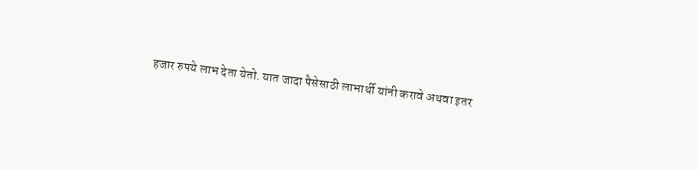हजार रुपये लाभ देता येतो. यात जादा पैसेसाठी लाभार्थी यांनी करावे अथवा इतर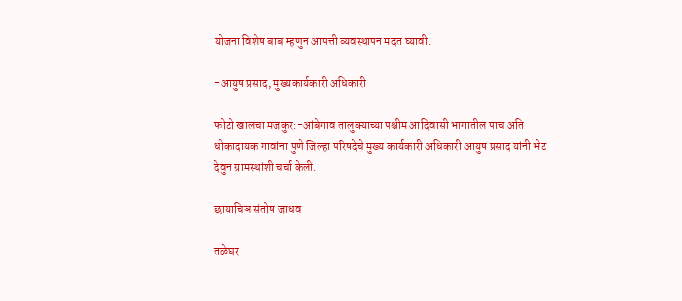योजना विशेष बाब म्हणुन आपत्ती व्यवस्थापन मदत घ्यावी.

-आयुष प्रसाद, मुख्यकार्यकारी अधिकारी

फोटो खालचा मजकुर:-आंबेगाव तालुक्याच्या पश्चीम आदिवासी भागातील पाच अति धोकादायक गावांना पुणे जिल्हा परिषदेचे मुख्य कार्यकारी अधिकारी आयुष प्रसाद यांनी भेट देवुन ग्रामस्थांशी चर्चा केली.

छायाचिञ संतोष जाधव

तळेघर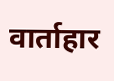वार्ताहार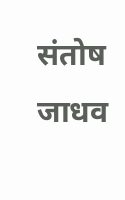संतोष जाधव